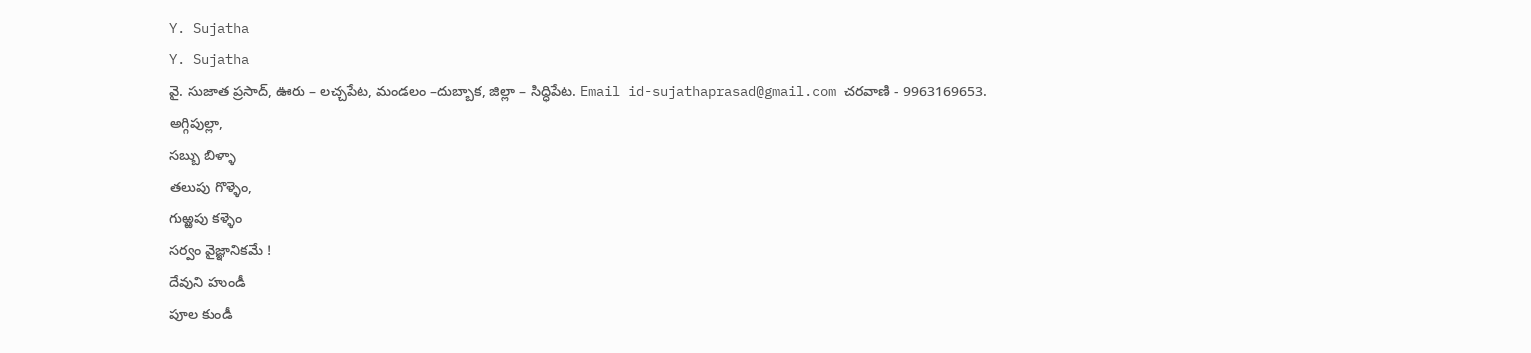Y. Sujatha
Y. Sujatha
వై. సుజాత ప్రసాద్, ఊరు – లచ్చపేట, మండలం –దుబ్బాక, జిల్లా – సిద్ధిపేట. Email id-sujathaprasad@gmail.com చరవాణి - 9963169653.
అగ్గిపుల్లా,
సబ్బు బిళ్ళా
తలుపు గొళ్ళెం,
గుఱ్ఱపు కళ్ళెం
సర్వం వైజ్ఞానికమే !
దేవుని హుండీ
పూల కుండీ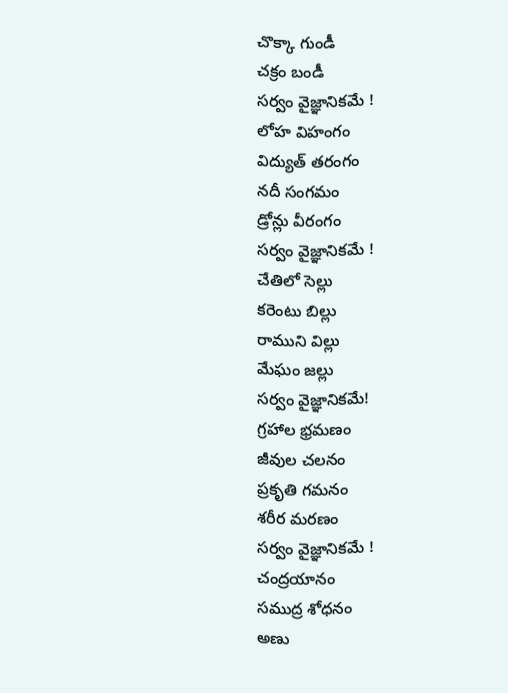చొక్కా గుండీ
చక్రం బండీ
సర్వం వైజ్ఞానికమే !
లోహ విహంగం
విద్యుత్ తరంగం
నదీ సంగమం
డ్రోన్లు వీరంగం
సర్వం వైజ్ఞానికమే !
చేతిలో సెల్లు
కరెంటు బిల్లు
రాముని విల్లు
మేఘం జల్లు
సర్వం వైజ్ఞానికమే!
గ్రహాల భ్రమణం
జీవుల చలనం
ప్రకృతి గమనం
శరీర మరణం
సర్వం వైజ్ఞానికమే !
చంద్రయానం
సముద్ర శోధనం
అణు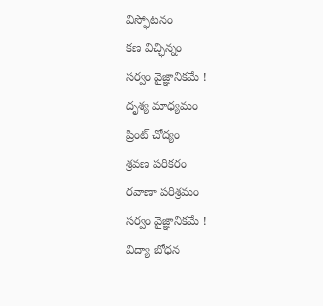విస్ఫోటనం
కణ విచ్ఛిన్నం
సర్వం వైజ్ఞానికమే !
దృశ్య మాధ్యమం
ప్రింట్ చోద్యం
శ్రవణ పరికరం
రవాణా పరిశ్రమం
సర్వం వైజ్ఞానికమే !
విద్యా బోధన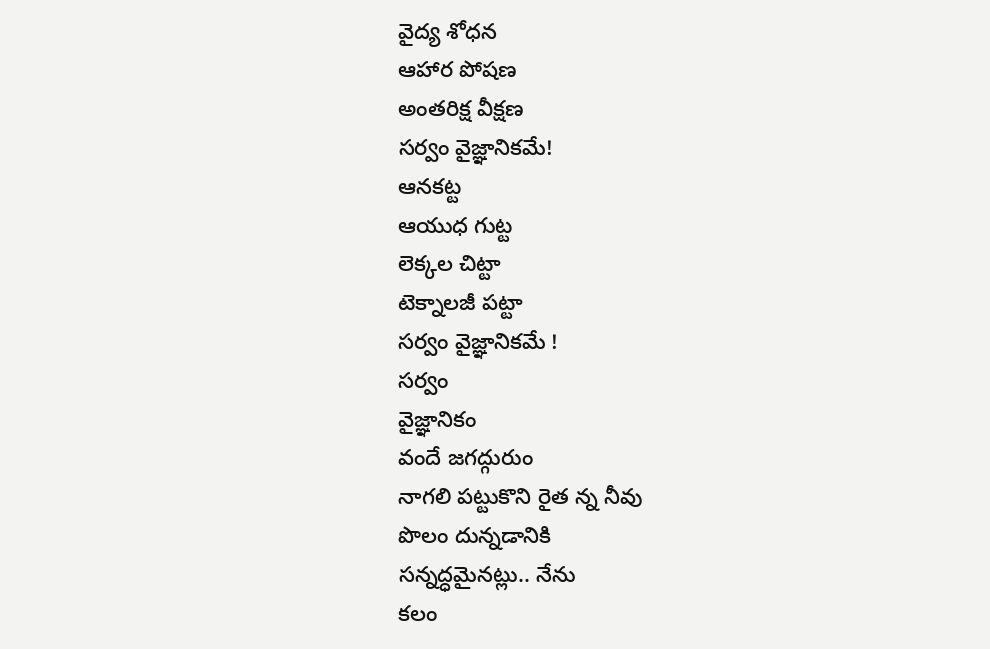వైద్య శోధన
ఆహార పోషణ
అంతరిక్ష వీక్షణ
సర్వం వైజ్ఞానికమే!
ఆనకట్ట
ఆయుధ గుట్ట
లెక్కల చిట్టా
టెక్నాలజీ పట్టా
సర్వం వైజ్ఞానికమే !
సర్వం
వైజ్ఞానికం
వందే జగద్గురుం
నాగలి పట్టుకొని రైత న్న నీవు
పొలం దున్నడానికి
సన్నద్ధమైనట్లు.. నేను
కలం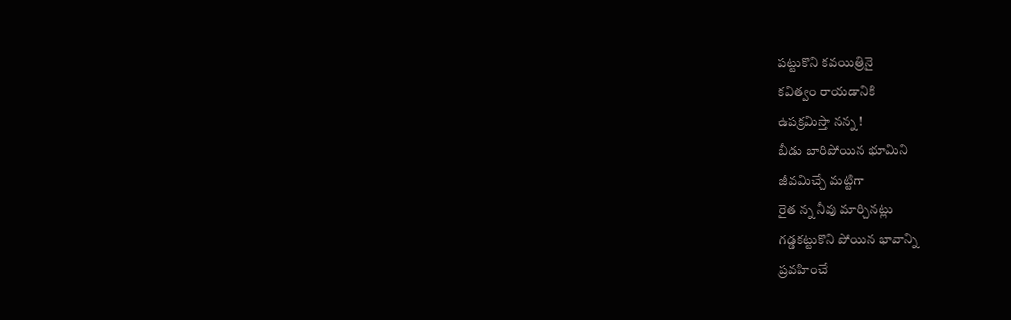పట్టుకొని కవయిత్రినై
కవిత్వం రాయడానికి
ఉపక్రమిస్తా నన్న !
బీడు బారిపోయిన భూమిని
జీవమిచ్చే మట్టిగా
రైత న్న నీవు మార్చినట్లు
గడ్డకట్టుకొని పోయిన భావాన్ని
ప్రవహించే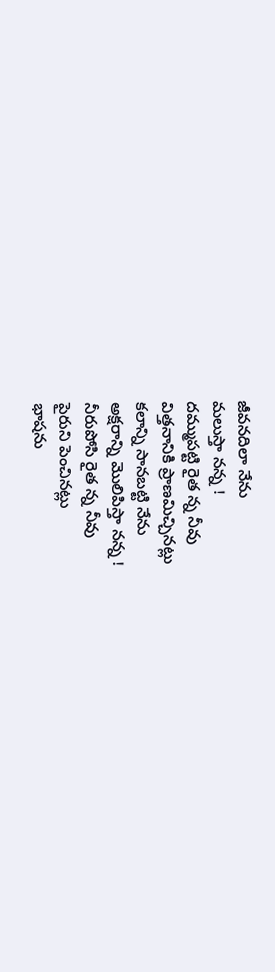జీవనదిలా నేను
మలుస్తా నన్న !
దమ్ముపట్టి రైత న్న నీవు
విత్తనానికి ప్రాణమిచ్చినట్లు
కలాన్ని సానబట్టి నేను
అక్షరాన్ని మొలిపిస్తా నన్న !
నీరుపోసి రైత న్న నీవు
పైరుని పెంచినట్లు
భాషను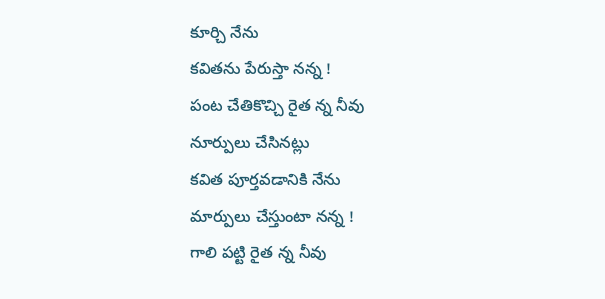కూర్చి నేను
కవితను పేరుస్తా నన్న !
పంట చేతికొచ్చి రైత న్న నీవు
నూర్పులు చేసినట్లు
కవిత పూర్తవడానికి నేను
మార్పులు చేస్తుంటా నన్న !
గాలి పట్టి రైత న్న నీవు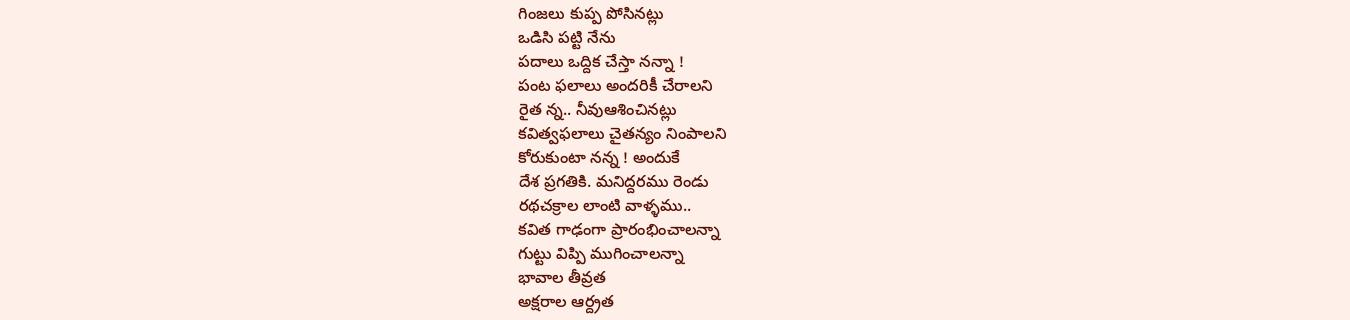గింజలు కుప్ప పోసినట్లు
ఒడిసి పట్టి నేను
పదాలు ఒద్దిక చేస్తా నన్నా !
పంట ఫలాలు అందరికీ చేరాలని
రైత న్న.. నీవుఆశించినట్లు
కవిత్వఫలాలు చైతన్యం నింపాలని
కోరుకుంటా నన్న ! అందుకే
దేశ ప్రగతికి. మనిద్దరము రెండు
రథచక్రాల లాంటి వాళ్ళము..
కవిత గాఢంగా ప్రారంభించాలన్నా
గుట్టు విప్పి ముగించాలన్నా
భావాల తీవ్రత
అక్షరాల ఆర్ద్రత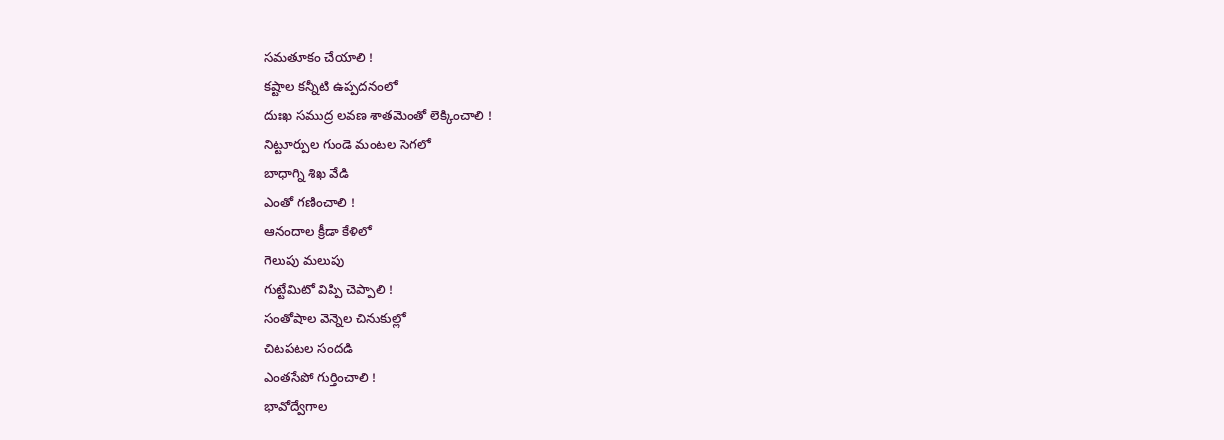సమతూకం చేయాలి !
కష్టాల కన్నీటి ఉప్పదనంలో
దుఃఖ సముద్ర లవణ శాతమెంతో లెక్కించాలి !
నిట్టూర్పుల గుండె మంటల సెగలో
బాధాగ్ని శిఖ వేడి
ఎంతో గణించాలి !
ఆనందాల క్రీడా కేళిలో
గెలుపు మలుపు
గుట్టేమిటో విప్పి చెప్పాలి !
సంతోషాల వెన్నెల చినుకుల్లో
చిటపటల సందడి
ఎంతసేపో గుర్తించాలి !
భావోద్వేగాల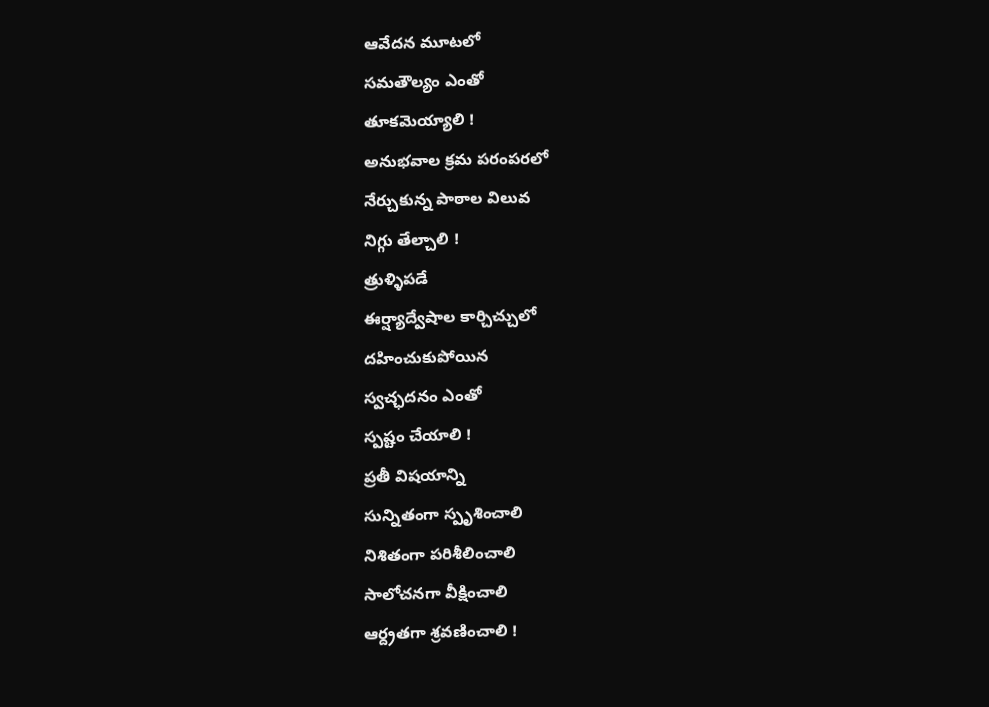ఆవేదన మూటలో
సమతౌల్యం ఎంతో
తూకమెయ్యాలి !
అనుభవాల క్రమ పరంపరలో
నేర్చుకున్న పాఠాల విలువ
నిగ్గు తేల్చాలి !
త్రుళ్ళిపడే
ఈర్ష్యాద్వేషాల కార్చిచ్చులో
దహించుకుపోయిన
స్వచ్ఛదనం ఎంతో
స్పష్టం చేయాలి !
ప్రతీ విషయాన్ని
సున్నితంగా స్పృశించాలి
నిశితంగా పరిశీలించాలి
సాలోచనగా వీక్షించాలి
ఆర్ద్రతగా శ్రవణించాలి !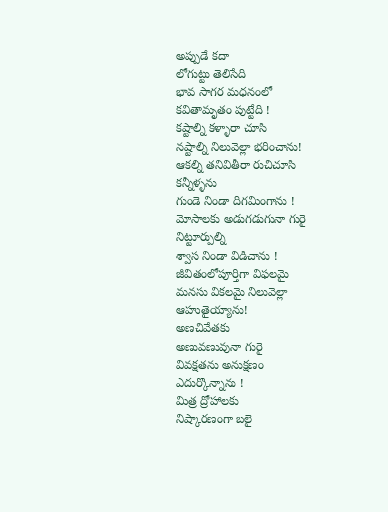అప్పుడే కదా
లోగుట్టు తెలిసేది
భావ సాగర మధనంలో
కవితామృతం పుట్టేది !
కష్టాల్ని కళ్ళారా చూసి
నష్టాల్ని నిలువెల్లా భరించాను!
ఆకల్ని తనివితీరా రుచిచూసి
కన్నీళ్ళను
గుండె నిండా దిగమింగాను !
మోసాలకు అడుగడుగునా గురై
నిట్టూర్పుల్ని
శ్వాస నిండా విడిచాను !
జీవితంలోపూర్తిగా విఫలమై
మనసు వికలమై నిలువెల్లా
ఆహుతైయ్యాను!
అణచివేతకు
అణువణువునా గురై
వివక్షతను అనుక్షణం
ఎదుర్కొన్నాను !
మిత్ర ద్రోహాలకు
నిష్కారణంగా బలై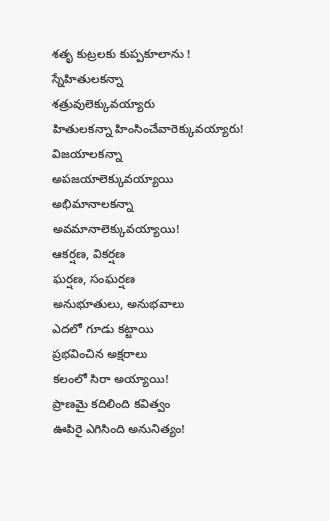శతృ కుట్రలకు కుప్పకూలాను !
స్నేహితులకన్నా
శత్రువులెక్కువయ్యారు
హితులకన్నా హింసించేవారెక్కువయ్యారు!
విజయాలకన్నా
అపజయాలెక్కువయ్యాయి
అభిమానాలకన్నా
అవమానాలెక్కువయ్యాయి!
ఆకర్షణ, వికర్షణ
ఘర్షణ, సంఘర్షణ
అనుభూతులు, అనుభవాలు
ఎదలో గూడు కట్టాయి
ప్రభవించిన అక్షరాలు
కలంలో సిరా అయ్యాయి!
ప్రాణమై కదిలింది కవిత్వం
ఊపిరై ఎగిసింది అనునిత్యం!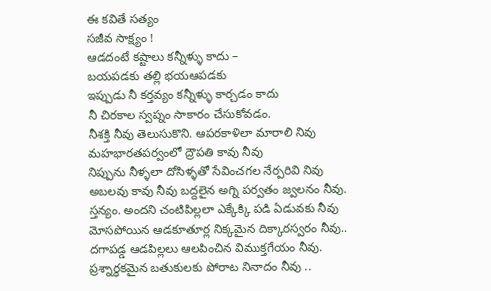ఈ కవితే సత్యం
సజీవ సాక్ష్యం !
ఆడదంటే కష్టాలు కన్నీళ్ళు కాదు –
బయపడకు తల్లి భయఆపడకు
ఇప్పుడు నీ కర్తవ్యం కన్నీళ్ళు కార్చడం కాదు
నీ చిరకాల స్వప్నం సాకారం చేసుకోవడం.
నీశక్తి నీవు తెలుసుకొని. ఆపరకాళిలా మారాలి నివు
మహభారతపర్వంలో ద్రౌపతి కావు నీవు
నిప్పును నీళ్ళలా దోసిళ్ళతో సేవించగల నేర్పరివి నివు
అబలవు కావు నీవు బద్దలైన అగ్ని పర్వతం జ్వలనం నీవు.
స్తన్యం. అందని చంటిపిల్లలా ఎక్కేక్కి పడి ఏడువకు నీవు
మోసపోయిన ఆడకూతూర్ల నిక్కమైన దిక్కారస్వరం నీవు..
దగాపడ్డ ఆడపిల్లలు ఆలపించిన విముక్తగేయం నీవు.
ప్రశ్నార్ధకమైన బతుకులకు పోరాట నినాదం నీవు ..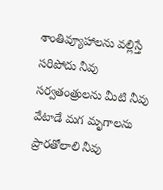శాంతివ్యూహాలను వల్లిస్తే సరిపోదు నీవు
సర్వతంత్రులను మీటి నీవు వేటాడే మగ మృగాలను ప్రారతోలాలి నీవు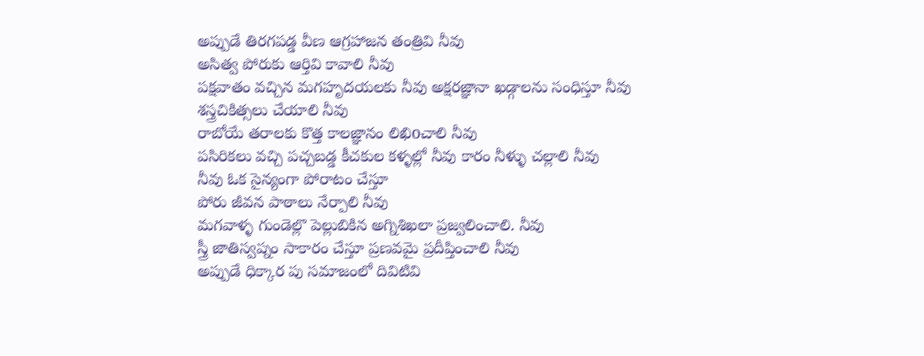అప్పుడే తిరగపడ్డ వీణ ఆగ్రహాజన తంత్రివి నీవు
అసిత్వ పోరుకు ఆర్తివి కావాలి నీవు
పక్షవాతం వచ్చిన మగహృదయలకు నీవు అక్షరజ్ఞానా ఖడ్గాలను సంధిస్తూ నీవు
శస్త్రచికిత్సలు చేయాలి నీవు
రాబోయే తరాలకు కొత్త కాలజ్ఞానం లిఖిoచాలి నీవు
పసిరికలు వచ్చి పచ్చబడ్డ కీచకుల కళ్ళల్లో నీవు కారం నీళ్ళు చల్లాలి నీవు
నీవు ఓక సైన్యంగా పోరాటం చేస్తూ
పోరు జీవన పాఠాలు నేర్పాలి నీవు
మగవాళ్ళ గుండెల్లొ పెల్లుబికిన అగ్నిశిఖలా ప్రజ్వలించాలి. నీవు
స్త్రీ జాతిస్వప్నం సాకారం చేస్తూ ప్రణవమై ప్రదీప్తించాలి నీవు
అప్పుడే ధిక్కార పు సమాజంలో దివిటివి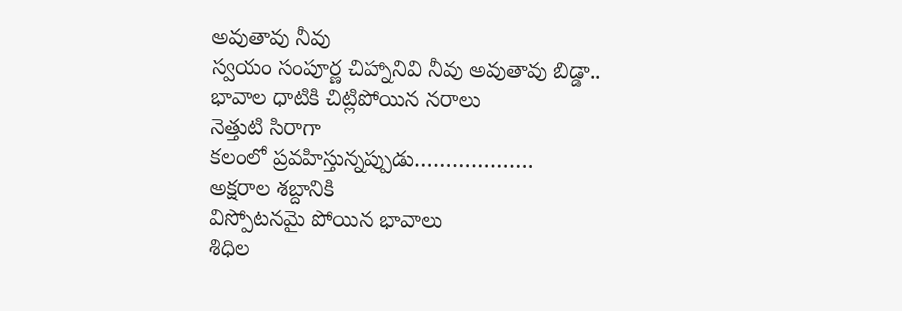అవుతావు నీవు
స్వయం సంపూర్ణ చిహ్నానివి నీవు అవుతావు బిడ్డా..
భావాల ధాటికి చిట్లిపోయిన నరాలు
నెత్తుటి సిరాగా
కలంలో ప్రవహిస్తున్నప్పుడు……………….
అక్షరాల శబ్దానికి
విస్పోటనమై పోయిన భావాలు
శిధిల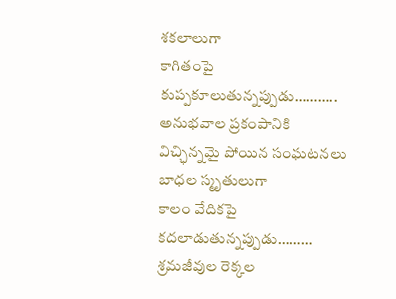శకలాలుగా
కాగితంపై కుప్పకూలుతున్నప్పుడు………..
అనుభవాల ప్రకంపానికి
విచ్ఛిన్నమై పోయిన సంఘటనలు
బాధల స్మృతులుగా
కాలం వేదికపై కదలాడుతున్నప్పుడు………
శ్రమజీవుల రెక్కల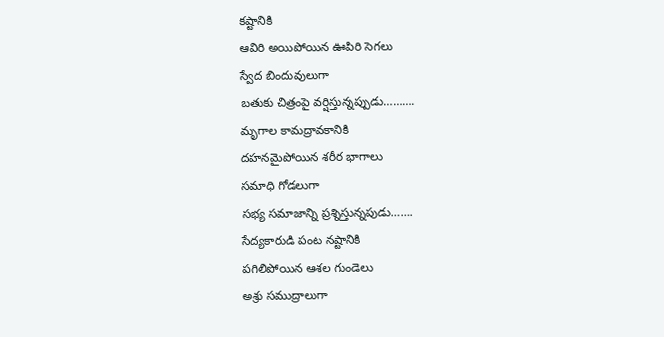కష్టానికి
ఆవిరి అయిపోయిన ఊపిరి సెగలు
స్వేద బిందువులుగా
బతుకు చిత్రంపై వర్షిస్తున్నప్పుడు……….
మృగాల కామద్రావకానికి
దహనమైపోయిన శరీర భాగాలు
సమాధి గోడలుగా
సభ్య సమాజాన్ని ప్రశ్నిస్తున్నపుడు…….
సేద్యకారుడి పంట నష్టానికి
పగిలిపోయిన ఆశల గుండెలు
అశ్రు సముద్రాలుగా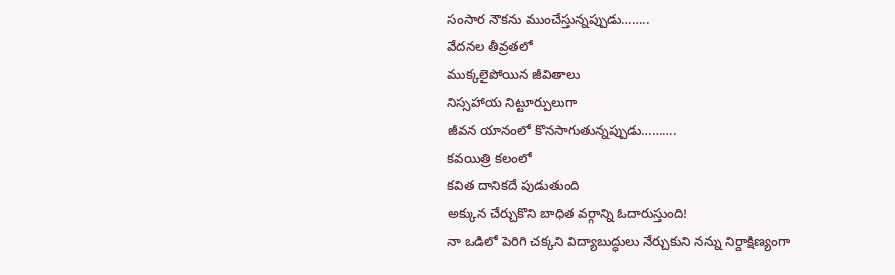సంసార నౌకను ముంచేస్తున్నప్పుడు……..
వేదనల తీవ్రతలో
ముక్కలైపోయిన జీవితాలు
నిస్సహాయ నిట్టూర్పులుగా
జీవన యానంలో కొనసాగుతున్నప్పుడు……….
కవయిత్రి కలంలో
కవిత దానికదే పుడుతుంది
అక్కున చేర్చుకొని బాధిత వర్గాన్ని ఓదారుస్తుంది!
నా ఒడిలో పెరిగి చక్కని విద్యాబుద్ధులు నేర్చుకుని నన్ను నిర్దాక్షిణ్యంగా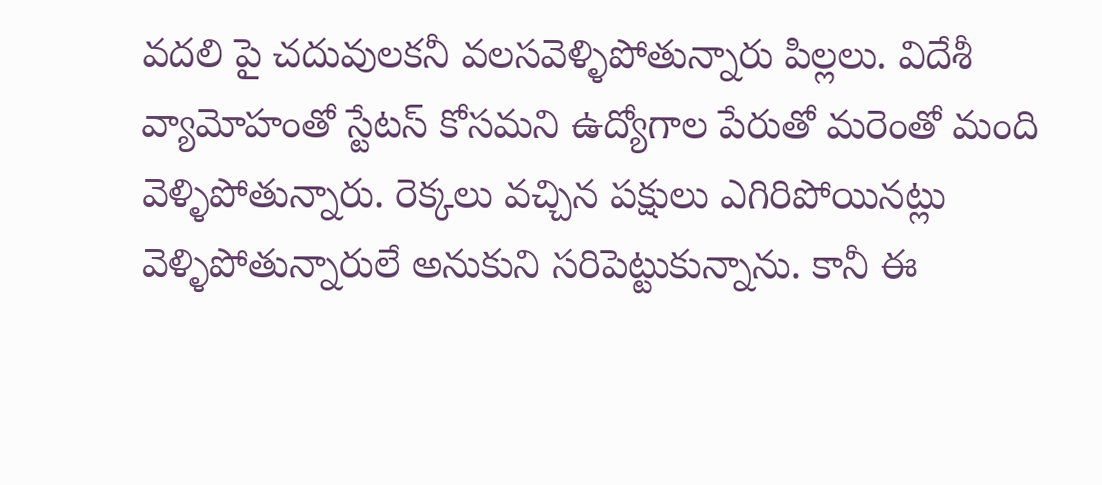వదలి పై చదువులకనీ వలసవెళ్ళిపోతున్నారు పిల్లలు. విదేశీ వ్యామోహంతో స్టేటస్ కోసమని ఉద్యోగాల పేరుతో మరెంతో మంది వెళ్ళిపోతున్నారు. రెక్కలు వచ్చిన పక్షులు ఎగిరిపోయినట్లు వెళ్ళిపోతున్నారులే అనుకుని సరిపెట్టుకున్నాను. కానీ ఈ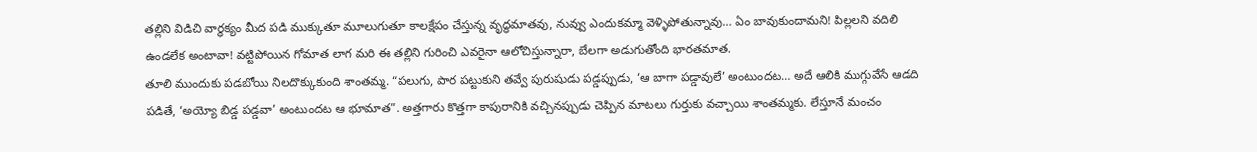తల్లిని విడిచి వార్ధక్యం మీద పడి ముక్కుతూ మూలుగుతూ కాలక్షేపం చేస్తున్న వృద్ధమాతవు, నువ్వు ఎందుకమ్మా వెళ్ళిపోతున్నావు… ఏం బావుకుందామని! పిల్లలని వదిలి ఉండలేక అంటావా! వట్టిపోయిన గోమాత లాగ మరి ఈ తల్లిని గురించి ఎవరైనా ఆలోచిస్తున్నారా, బేలగా అడుగుతోంది భారతమాత.
తూలి ముందుకు పడబోయి నిలదొక్కుకుంది శాంతమ్మ. “పలుగు, పార పట్టుకుని తవ్వే పురుషుడు పడ్డప్పుడు, ‘ఆ బాగా పడ్డావులే’ అంటుందట… అదే ఆలికి ముగ్గువేసే ఆడది పడితే, ‘అయ్యో బిడ్డ పడ్డవా’ అంటుందట ఆ భూమాత”. అత్తగారు కొత్తగా కాపురానికి వచ్చినప్పుడు చెప్పిన మాటలు గుర్తుకు వచ్చాయి శాంతమ్మకు. లేస్తూనే మంచం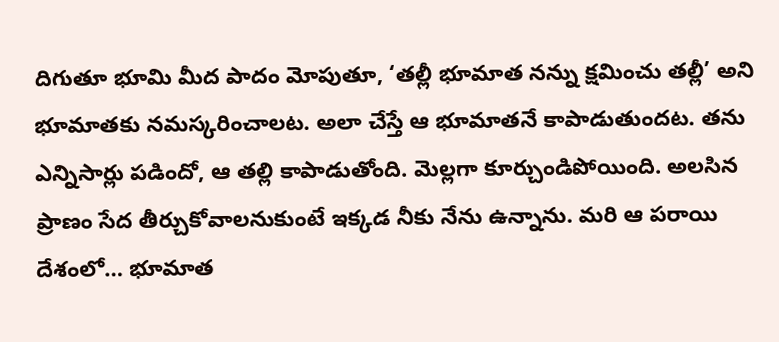దిగుతూ భూమి మీద పాదం మోపుతూ, ‘తల్లీ భూమాత నన్ను క్షమించు తల్లీ’ అని భూమాతకు నమస్కరించాలట. అలా చేస్తే ఆ భూమాతనే కాపాడుతుందట. తను ఎన్నిసార్లు పడిందో, ఆ తల్లి కాపాడుతోంది. మెల్లగా కూర్చుండిపోయింది. అలసిన ప్రాణం సేద తీర్చుకోవాలనుకుంటే ఇక్కడ నీకు నేను ఉన్నాను. మరి ఆ పరాయి దేశంలో… భూమాత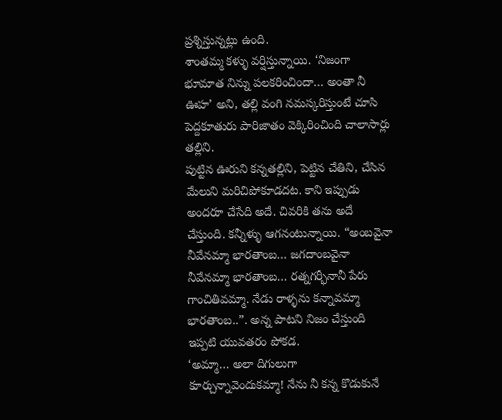ప్రశ్నిస్తున్నట్లు ఉంది.
శాంతమ్మ కళ్ళు వర్షిస్తున్నాయి. ‘నిజంగా భూమాత నిన్ను పలకరించిందా… అంతా నీ ఊహ’ అని, తల్లి వంగి నమస్కరిస్తుంటే చూసి పెద్దకూతురు పారిజాతం వెక్కిరించింది చాలాసార్లు తల్లిని.
పుట్టిన ఊరుని కన్నతల్లిని, పెట్టిన చేతిని, చేసిన మేలుని మరిచిపోకూడదట. కాని ఇప్పుడు అందరూ చేసేది అదే. చివరికి తను అదే చేస్తుంది. కన్నీళ్ళు ఆగనంటున్నాయి. “అంబవైనా నీవేనమ్మా భారతాంబ… జగదాంబవైనా నీవేనమ్మా భారతాంబ… రత్నగర్భీనానీ పేరు గాంచితివమ్మా. నేడు రాళ్ళను కన్నావమ్మా భారతాంబ..”. అన్న పాటని నిజం చేస్తుంది ఇప్పటి యువతరం పోకడ.
‘అమ్మా… అలా దిగులుగా కూర్చున్నావెందుకమ్మా! నేను నీ కన్న కొడుకునే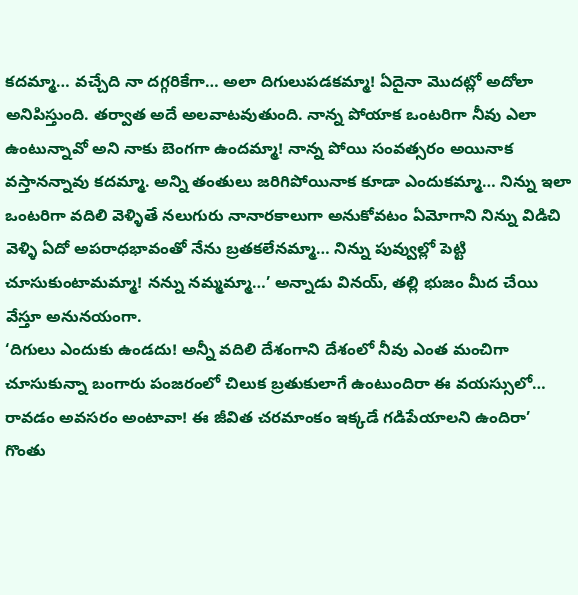కదమ్మా… వచ్చేది నా దగ్గరికేగా… అలా దిగులుపడకమ్మా! ఏదైనా మొదట్లో అదోలా అనిపిస్తుంది. తర్వాత అదే అలవాటవుతుంది. నాన్న పోయాక ఒంటరిగా నీవు ఎలా ఉంటున్నావో అని నాకు బెంగగా ఉందమ్మా! నాన్న పోయి సంవత్సరం అయినాక వస్తానన్నావు కదమ్మా. అన్ని తంతులు జరిగిపోయినాక కూడా ఎందుకమ్మా… నిన్ను ఇలా ఒంటరిగా వదిలి వెళ్ళితే నలుగురు నానారకాలుగా అనుకోవటం ఏమోగాని నిన్ను విడిచి వెళ్ళి ఏదో అపరాధభావంతో నేను బ్రతకలేనమ్మా… నిన్ను పువ్వుల్లో పెట్టి చూసుకుంటామమ్మా! నన్ను నమ్మమ్మా…’ అన్నాడు వినయ్, తల్లి భుజం మీద చేయి వేస్తూ అనునయంగా.
‘దిగులు ఎందుకు ఉండదు! అన్నీ వదిలి దేశంగాని దేశంలో నీవు ఎంత మంచిగా చూసుకున్నా బంగారు పంజరంలో చిలుక బ్రతుకులాగే ఉంటుందిరా ఈ వయస్సులో… రావడం అవసరం అంటావా! ఈ జీవిత చరమాంకం ఇక్కడే గడిపేయాలని ఉందిరా’ గొంతు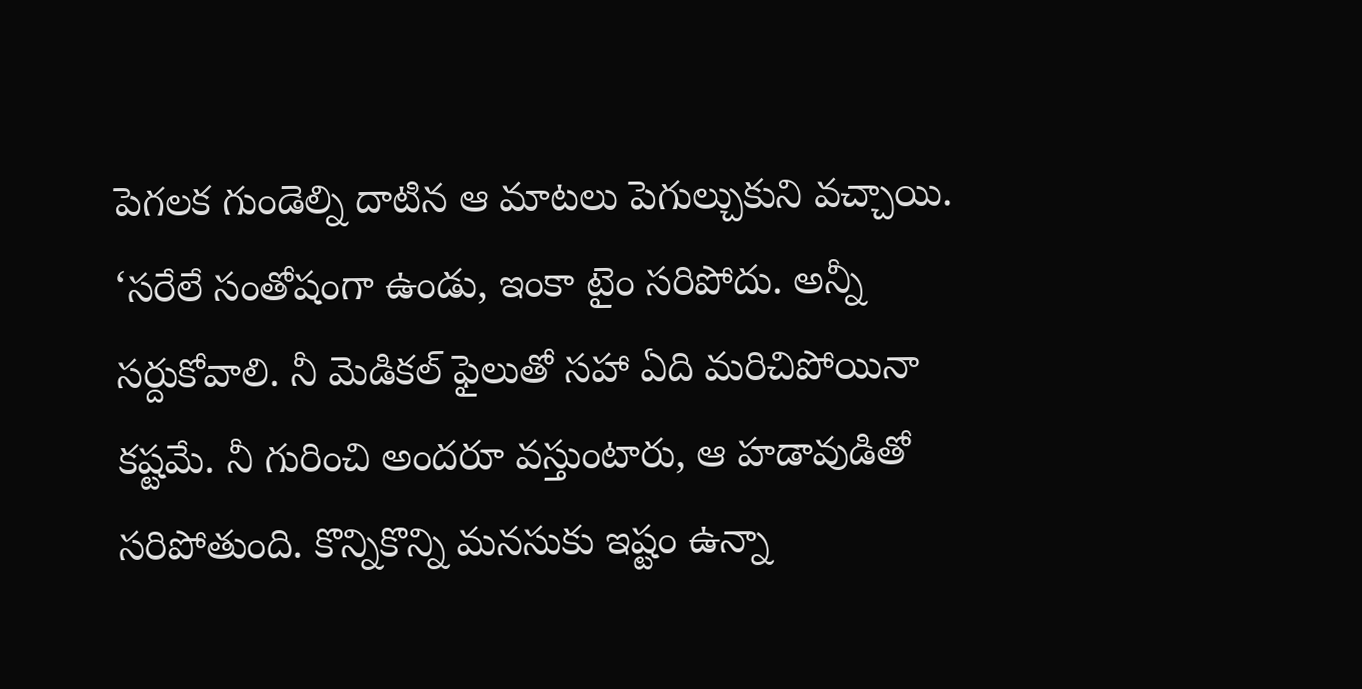పెగలక గుండెల్ని దాటిన ఆ మాటలు పెగుల్చుకుని వచ్చాయి.
‘సరేలే సంతోషంగా ఉండు, ఇంకా టైం సరిపోదు. అన్నీ సర్దుకోవాలి. నీ మెడికల్ ఫైలుతో సహా ఏది మరిచిపోయినా కష్టమే. నీ గురించి అందరూ వస్తుంటారు, ఆ హడావుడితో సరిపోతుంది. కొన్నికొన్ని మనసుకు ఇష్టం ఉన్నా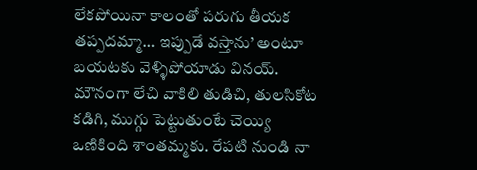లేకపోయినా కాలంతో పరుగు తీయక తప్పదమ్మా… ఇప్పుడే వస్తాను’ అంటూ బయటకు వెళ్ళిపోయాడు వినయ్.
మౌనంగా లేచి వాకిలి తుడిచి, తులసికోట కడిగి, ముగ్గు పెట్టుతుంటే చెయ్యి ఒణికింది శాంతమ్మకు. రేపటి నుండి నా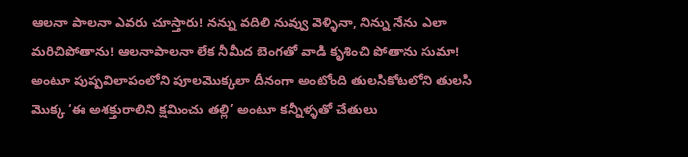ఆలనా పాలనా ఎవరు చూస్తారు! నన్ను వదిలి నువ్వు వెళ్ళినా, నిన్ను నేను ఎలా మరిచిపోతాను! ఆలనాపాలనా లేక నీమీద బెంగతో వాడి కృశించి పోతాను సుమా! అంటూ పుష్పవిలాపంలోని పూలమొక్కలా దీనంగా అంటోంది తులసికోటలోని తులసి మొక్క ‘ఈ అశక్తురాలిని క్షమించు తల్లి’ అంటూ కన్నీళ్ళతో చేతులు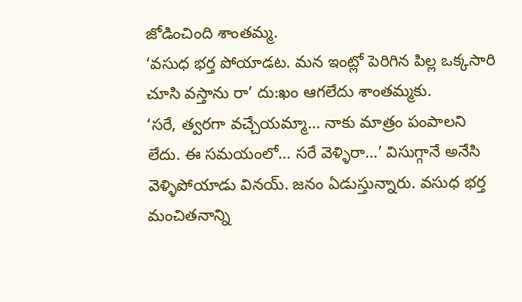జోడించింది శాంతమ్మ.
‘వసుధ భర్త పోయాడట. మన ఇంట్లో పెరిగిన పిల్ల ఒక్కసారి చూసి వస్తాను రా’ దు:ఖం ఆగలేదు శాంతమ్మకు.
‘సరే, త్వరగా వచ్చేయమ్మా… నాకు మాత్రం పంపాలని లేదు. ఈ సమయంలో… సరే వెళ్ళిరా…’ విసుగ్గానే అనేసి వెళ్ళిపోయాడు వినయ్. జనం ఏడుస్తున్నారు. వసుధ భర్త మంచితనాన్ని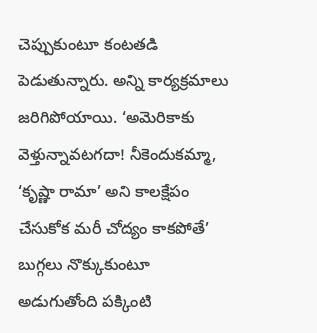చెప్పుకుంటూ కంటతడి పెడుతున్నారు. అన్ని కార్యక్రమాలు జరిగిపోయాయి. ‘అమెరికాకు వెళ్తున్నావటగదా! నీకెందుకమ్మా, ‘కృష్ణా రామా’ అని కాలక్షేపం చేసుకోక మరీ చోద్యం కాకపోతే’ బుగ్గలు నొక్కుకుంటూ అడుగుతోంది పక్కింటి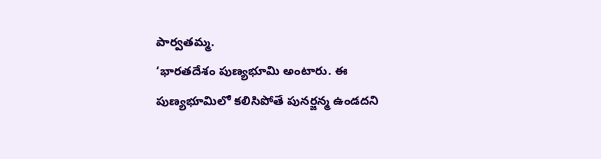పార్వతమ్మ.
‘భారతదేశం పుణ్యభూమి అంటారు. ఈ పుణ్యభూమిలో కలిసిపోతే పునర్జన్మ ఉండదని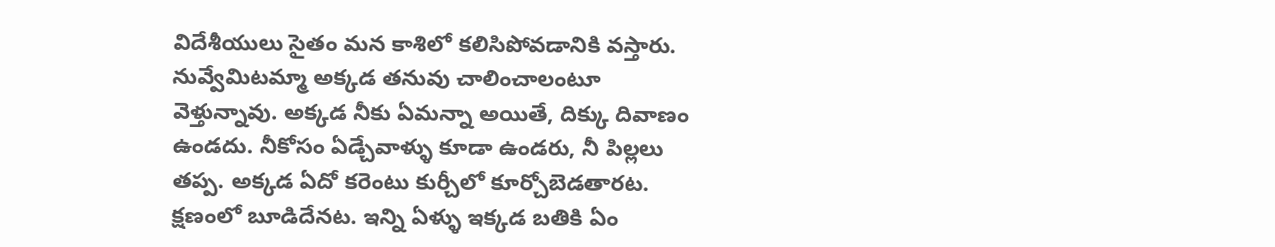విదేశీయులు సైతం మన కాశిలో కలిసిపోవడానికి వస్తారు. నువ్వేమిటమ్మా అక్కడ తనువు చాలించాలంటూ వెళ్తున్నావు. అక్కడ నీకు ఏమన్నా అయితే, దిక్కు దివాణం ఉండదు. నీకోసం ఏడ్చేవాళ్ళు కూడా ఉండరు, నీ పిల్లలు తప్ప. అక్కడ ఏదో కరెంటు కుర్చీలో కూర్చోబెడతారట. క్షణంలో బూడిదేనట. ఇన్ని ఏళ్ళు ఇక్కడ బతికి ఏం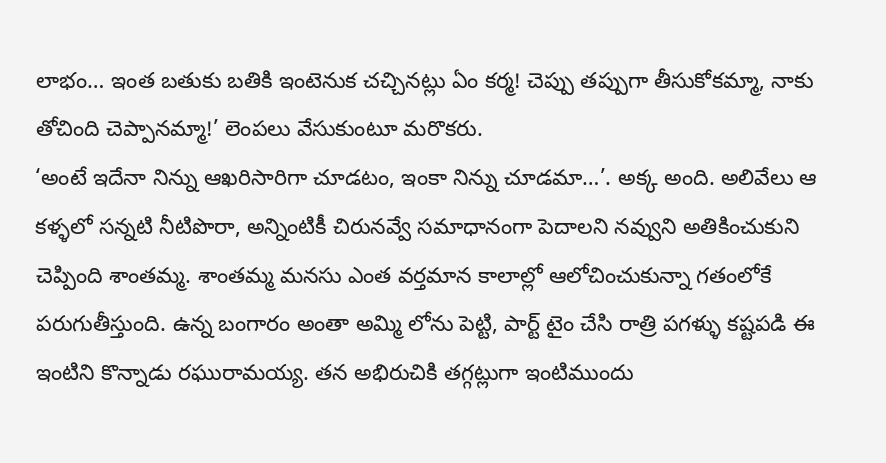లాభం… ఇంత బతుకు బతికి ఇంటెనుక చచ్చినట్లు ఏం కర్మ! చెప్పు తప్పుగా తీసుకోకమ్మా, నాకు తోచింది చెప్పానమ్మా!’ లెంపలు వేసుకుంటూ మరొకరు.
‘అంటే ఇదేనా నిన్ను ఆఖరిసారిగా చూడటం, ఇంకా నిన్ను చూడమా…’. అక్క అంది. అలివేలు ఆ కళ్ళలో సన్నటి నీటిపొరా, అన్నింటికీ చిరునవ్వే సమాధానంగా పెదాలని నవ్వుని అతికించుకుని చెప్పింది శాంతమ్మ. శాంతమ్మ మనసు ఎంత వర్తమాన కాలాల్లో ఆలోచించుకున్నా గతంలోకే పరుగుతీస్తుంది. ఉన్న బంగారం అంతా అమ్మి లోను పెట్టి, పార్ట్ టైం చేసి రాత్రి పగళ్ళు కష్టపడి ఈ ఇంటిని కొన్నాడు రఘురామయ్య. తన అభిరుచికి తగ్గట్లుగా ఇంటిముందు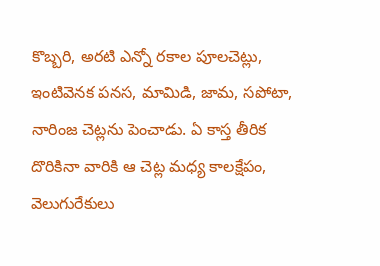కొబ్బరి, అరటి ఎన్నో రకాల పూలచెట్లు, ఇంటివెనక పనస, మామిడి, జామ, సపోటా, నారింజ చెట్లను పెంచాడు. ఏ కాస్త తీరిక దొరికినా వారికి ఆ చెట్ల మధ్య కాలక్షేపం, వెలుగురేకులు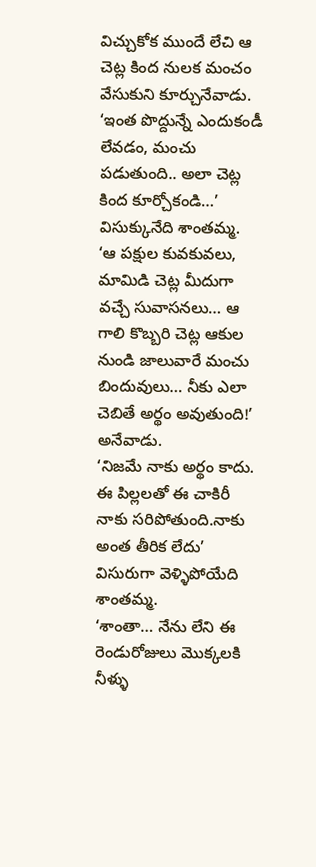విచ్చుకోక ముందే లేచి ఆ చెట్ల కింద నులక మంచం వేసుకుని కూర్చునేవాడు.
‘ఇంత పొద్దున్నే ఎందుకండీ లేవడం, మంచు పడుతుంది.. అలా చెట్ల కింద కూర్చోకండి…’ విసుక్కునేది శాంతమ్మ.
‘ఆ పక్షుల కువకువలు, మామిడి చెట్ల మీదుగా వచ్చే సువాసనలు… ఆ గాలి కొబ్బరి చెట్ల ఆకుల నుండి జాలువారే మంచు బిందువులు… నీకు ఎలా చెబితే అర్థం అవుతుంది!’ అనేవాడు.
‘నిజమే నాకు అర్థం కాదు. ఈ పిల్లలతో ఈ చాకిరీ నాకు సరిపోతుంది.నాకు అంత తీరిక లేదు’ విసురుగా వెళ్ళిపోయేది శాంతమ్మ.
‘శాంతా… నేను లేని ఈ రెండురోజులు మొక్కలకి నీళ్ళు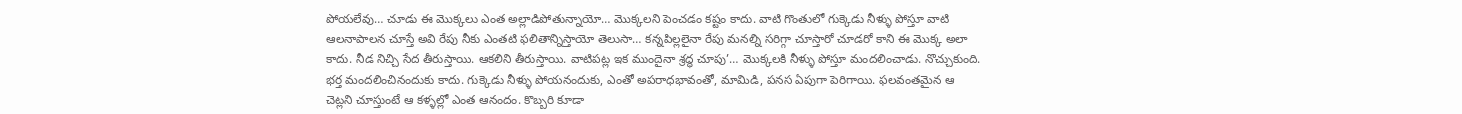పోయలేవు… చూడు ఈ మొక్కలు ఎంత అల్లాడిపోతున్నాయో… మొక్కలని పెంచడం కష్టం కాదు. వాటి గొంతులో గుక్కెడు నీళ్ళు పోస్తూ వాటి ఆలనాపాలన చూస్తే అవి రేపు నీకు ఎంతటి ఫలితాన్నిస్తాయో తెలుసా… కన్నపిల్లలైనా రేపు మనల్ని సరిగ్గా చూస్తారో చూడరో కాని ఈ మొక్క అలా కాదు. నీడ నిచ్చి సేద తీరుస్తాయి. ఆకలిని తీరుస్తాయి. వాటిపట్ల ఇక ముందైనా శ్రద్ధ చూపు’… మొక్కలకి నీళ్ళు పోస్తూ మందలించాడు. నొచ్చుకుంది. భర్త మందలించినందుకు కాదు. గుక్కెడు నీళ్ళు పోయనందుకు, ఎంతో అపరాధభావంతో, మామిడి, పనస ఏపుగా పెరిగాయి. ఫలవంతమైన ఆ చెట్లని చూస్తుంటే ఆ కళ్ళల్లో ఎంత ఆనందం. కొబ్బరి కూడా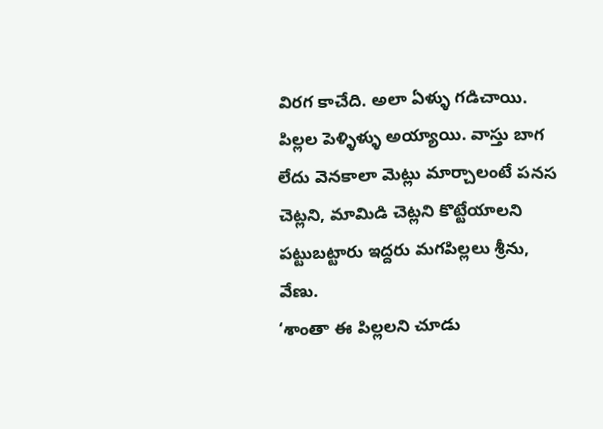విరగ కాచేది. అలా ఏళ్ళు గడిచాయి. పిల్లల పెళ్ళిళ్ళు అయ్యాయి. వాస్తు బాగ లేదు వెనకాలా మెట్లు మార్చాలంటే పనస చెట్లని, మామిడి చెట్లని కొట్టేయాలని పట్టుబట్టారు ఇద్దరు మగపిల్లలు శ్రీను, వేణు.
‘శాంతా ఈ పిల్లలని చూడు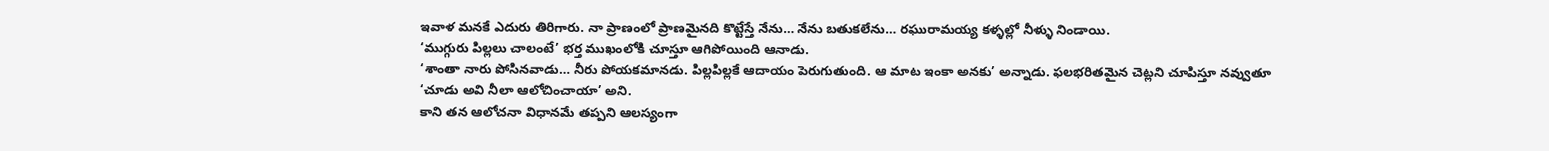ఇవాళ మనకే ఎదురు తిరిగారు. నా ప్రాణంలో ప్రాణమైనది కొట్టేస్తే నేను… నేను బతుకలేను… రఘురామయ్య కళ్ళల్లో నీళ్ళు నిండాయి.
‘ముగ్గురు పిల్లలు చాలంటే’ భర్త ముఖంలోకి చూస్తూ ఆగిపోయింది ఆనాడు.
‘శాంతా నారు పోసినవాడు… నీరు పోయకమానడు. పిల్లపిల్లకే ఆదాయం పెరుగుతుంది. ఆ మాట ఇంకా అనకు’ అన్నాడు. ఫలభరితమైన చెట్లని చూపిస్తూ నవ్వుతూ ‘చూడు అవి నీలా ఆలోచించాయా’ అని.
కాని తన ఆలోచనా విధానమే తప్పని ఆలస్యంగా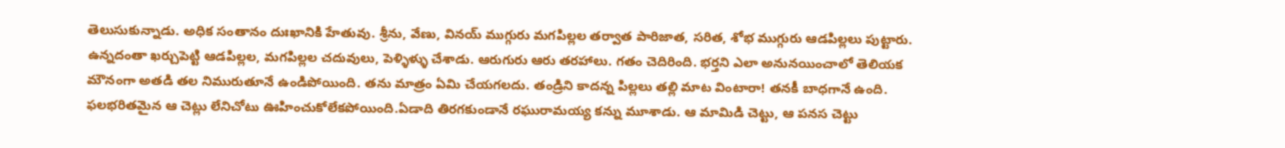తెలుసుకున్నాడు. అధిక సంతానం దుఃఖానికి హేతువు. శ్రీను, వేణు, వినయ్ ముగ్గురు మగపిల్లల తర్వాత పారిజాత, సరిత, శోభ ముగ్గురు ఆడపిల్లలు పుట్టారు. ఉన్నదంతా ఖర్చుపెట్టి ఆడపిల్లల, మగపిల్లల చదువులు, పెళ్ళిళ్ళు చేశాడు. ఆరుగురు ఆరు తరహాలు. గతం చెదిరింది. భర్తని ఎలా అనునయించాలో తెలియక మౌనంగా అతడి తల నిమురుతూనే ఉండిపోయింది. తను మాత్రం ఏమి చేయగలదు. తండ్రిని కాదన్న పిల్లలు తల్లి మాట వింటారా! తనకీ బాధగానే ఉంది. ఫలభరితమైన ఆ చెట్లు లేనిచోటు ఊహించుకోలేకపోయింది.ఏడాది తిరగకుండానే రఘురామయ్య కన్ను మూశాడు. ఆ మామిడి చెట్టు, ఆ పనస చెట్టు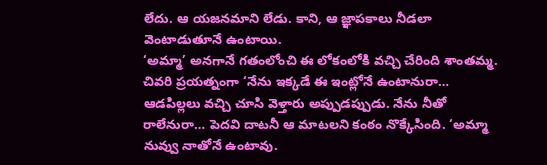లేదు. ఆ యజనమాని లేడు. కాని, ఆ జ్ఞాపకాలు నీడలా వెంటాడుతూనే ఉంటాయి.
‘అమ్మా’ అనగానే గతంలోంచి ఈ లోకంలోకి వచ్చి చేరింది శాంతమ్మ. చివరి ప్రయత్నంగా ‘నేను ఇక్కడే ఈ ఇంట్లోనే ఉంటానురా… ఆడపిల్లలు వచ్చి చూసి వెళ్తారు అప్పుడప్పుడు. నేను నీతో రాలేనురా… పెదవి దాటనీ ఆ మాటలని కంఠం నొక్కేసింది. ‘అమ్మా నువ్వు నాతోనే ఉంటావు.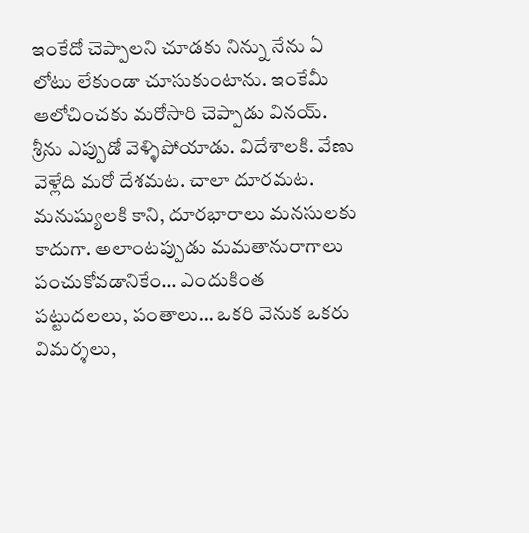ఇంకేదో చెప్పాలని చూడకు నిన్ను నేను ఏ లోటు లేకుండా చూసుకుంటాను. ఇంకేమీ ఆలోచించకు మరోసారి చెప్పాడు వినయ్. శ్రీను ఎప్పుడో వెళ్ళిపోయాడు. విదేశాలకి. వేణు వెళ్లేది మరో దేశమట. చాలా దూరమట. మనుష్యులకి కాని, దూరభారాలు మనసులకు కాదుగా. అలాంటప్పుడు మమతానురాగాలు పంచుకోవడానికేం… ఎందుకింత పట్టుదలలు, పంతాలు… ఒకరి వెనుక ఒకరు విమర్శలు,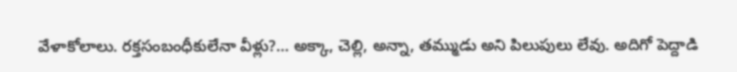వేళాకోలాలు. రక్తసంబంధీకులేనా వీళ్లు?… అక్కా, చెల్లి, అన్నా, తమ్ముడు అని పిలుపులు లేవు. అదిగో పెద్దాడి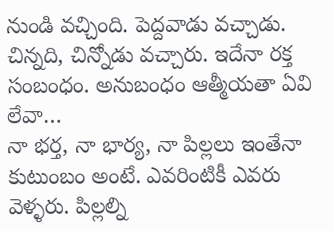నుండి వచ్చింది. పెద్దవాడు వచ్చాడు. చిన్నది, చిన్నోడు వచ్చారు. ఇదేనా రక్త సంబంధం. అనుబంధం ఆత్మీయతా ఏవి లేవా…
నా భర్త, నా భార్య, నా పిల్లలు ఇంతేనా కుటుంబం అంటే. ఎవరింటికీ ఎవరు వెళ్ళరు. పిల్లల్ని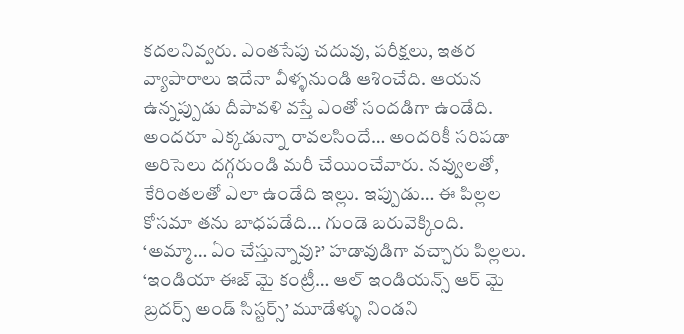కదలనివ్వరు. ఎంతసేపు చదువు, పరీక్షలు, ఇతర వ్యాపారాలు ఇదేనా వీళ్ళనుండి ఆశించేది. ఆయన ఉన్నప్పుడు దీపావళి వస్తే ఎంతో సందడిగా ఉండేది. అందరూ ఎక్కడున్నా రావలసిందే… అందరికీ సరిపడా అరిసెలు దగ్గరుండి మరీ చేయించేవారు. నవ్వులతో, కేరింతలతో ఎలా ఉండేది ఇల్లు. ఇప్పుడు… ఈ పిల్లల కోసమా తను బాధపడేది… గుండె బరువెక్కింది.
‘అమ్మా… ఏం చేస్తున్నావు?’ హడావుడిగా వచ్చారు పిల్లలు.
‘ఇండియా ఈజ్ మై కంట్రీ… ఆల్ ఇండియన్స్ ఆర్ మై బ్రదర్స్ అండ్ సిస్టర్స్’ మూడేళ్ళు నిండని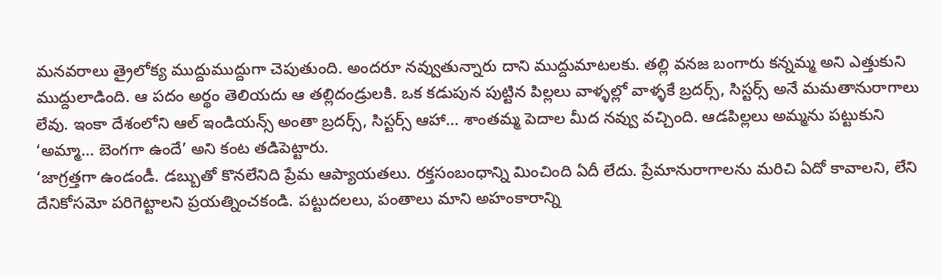మనవరాలు త్రైలోక్య ముద్దుముద్దుగా చెపుతుంది. అందరూ నవ్వుతున్నారు దాని ముద్దుమాటలకు. తల్లి వనజ బంగారు కన్నమ్మ అని ఎత్తుకుని ముద్దులాడింది. ఆ పదం అర్థం తెలియదు ఆ తల్లిదండ్రులకి. ఒక కడుపున పుట్టిన పిల్లలు వాళ్ళల్లో వాళ్ళకే బ్రదర్స్, సిస్టర్స్ అనే మమతానురాగాలు లేవు. ఇంకా దేశంలోని ఆల్ ఇండియన్స్ అంతా బ్రదర్స్, సిస్టర్స్ ఆహా… శాంతమ్మ పెదాల మీద నవ్వు వచ్చింది. ఆడపిల్లలు అమ్మను పట్టుకుని ‘అమ్మా… బెంగగా ఉందే’ అని కంట తడిపెట్టారు.
‘జాగ్రత్తగా ఉండండీ. డబ్బుతో కొనలేనిది ప్రేమ ఆప్యాయతలు. రక్తసంబంధాన్ని మించింది ఏదీ లేదు. ప్రేమానురాగాలను మరిచి ఏదో కావాలని, లేని దేనికోసమో పరిగెట్టాలని ప్రయత్నించకండి. పట్టుదలలు, పంతాలు మాని అహంకారాన్ని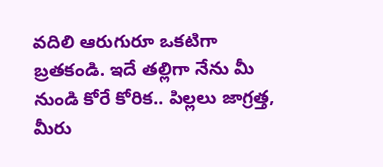వదిలి ఆరుగురూ ఒకటిగా బ్రతకండి. ఇదే తల్లిగా నేను మీ నుండి కోరే కోరిక.. పిల్లలు జాగ్రత్త, మీరు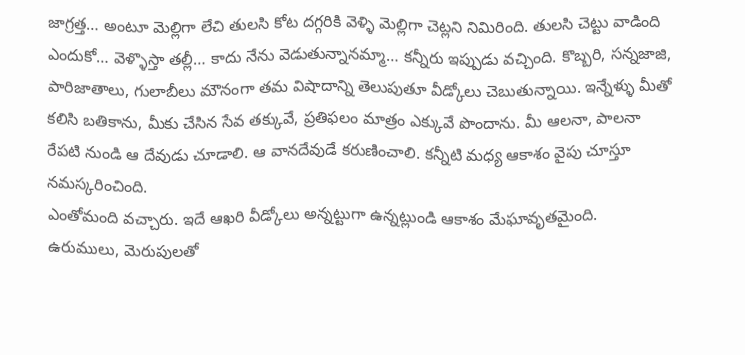జాగ్రత్త… అంటూ మెల్లిగా లేచి తులసి కోట దగ్గరికి వెళ్ళి మెల్లిగా చెట్లని నిమిరింది. తులసి చెట్టు వాడింది ఎందుకో… వెళ్ళొస్తా తల్లీ… కాదు నేను వెడుతున్నానమ్మా… కన్నీరు ఇప్పుడు వచ్చింది. కొబ్బరి, సన్నజాజి, పారిజాతాలు, గులాబీలు మౌనంగా తమ విషాదాన్ని తెలుపుతూ వీడ్కోలు చెబుతున్నాయి. ఇన్నేళ్ళు మీతో కలిసి బతికాను, మీకు చేసిన సేవ తక్కువే, ప్రతిఫలం మాత్రం ఎక్కువే పొందాను. మీ ఆలనా, పాలనా రేపటి నుండి ఆ దేవుడు చూడాలి. ఆ వానదేవుడే కరుణించాలి. కన్నీటి మధ్య ఆకాశం వైపు చూస్తూ నమస్కరించింది.
ఎంతోమంది వచ్చారు. ఇదే ఆఖరి వీడ్కోలు అన్నట్టుగా ఉన్నట్లుండి ఆకాశం మేఘావృతమైంది. ఉరుములు, మెరుపులతో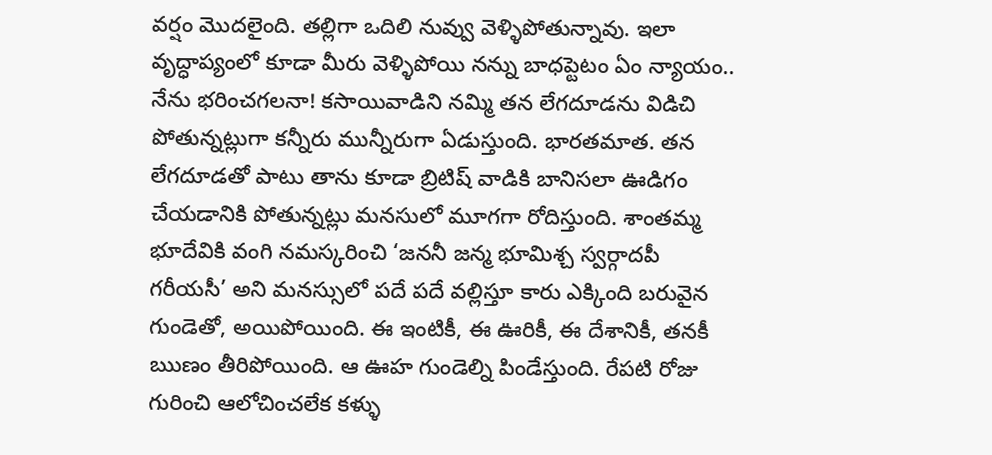వర్షం మొదలైంది. తల్లిగా ఒదిలి నువ్వు వెళ్ళిపోతున్నావు. ఇలా వృద్ధాప్యంలో కూడా మీరు వెళ్ళిపోయి నన్ను బాధప్టెటం ఏం న్యాయం.. నేను భరించగలనా! కసాయివాడిని నమ్మి తన లేగదూడను విడిచి పోతున్నట్లుగా కన్నీరు మున్నీరుగా ఏడుస్తుంది. భారతమాత. తన లేగదూడతో పాటు తాను కూడా బ్రిటిష్ వాడికి బానిసలా ఊడిగం చేయడానికి పోతున్నట్లు మనసులో మూగగా రోదిస్తుంది. శాంతమ్మ భూదేవికి వంగి నమస్కరించి ‘జననీ జన్మ భూమిశ్చ స్వర్గాదపీ గరీయసీ’ అని మనస్సులో పదే పదే వల్లిస్తూ కారు ఎక్కింది బరువైన గుండెతో, అయిపోయింది. ఈ ఇంటికీ, ఈ ఊరికీ, ఈ దేశానికీ, తనకీ ఋణం తీరిపోయింది. ఆ ఊహ గుండెల్ని పిండేస్తుంది. రేపటి రోజు గురించి ఆలోచించలేక కళ్ళు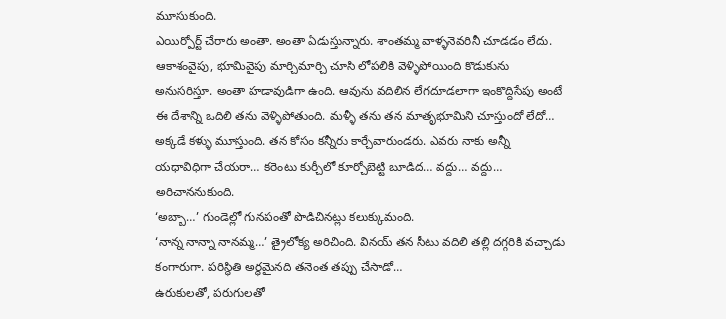మూసుకుంది.
ఎయిర్పోర్ట్ చేరారు అంతా. అంతా ఏడుస్తున్నారు. శాంతమ్మ వాళ్ళనెవరినీ చూడడం లేదు. ఆకాశంవైపు, భూమివైపు మార్చిమార్చి చూసి లోపలికి వెళ్ళిపోయింది కొడుకును అనుసరిస్తూ. అంతా హడావుడిగా ఉంది. ఆవును వదిలిన లేగదూడలాగా ఇంకొద్దిసేపు అంటే ఈ దేశాన్ని ఒదిలి తను వెళ్ళిపోతుంది. మళ్ళీ తను తన మాతృభూమిని చూస్తుందో లేదో… అక్కడే కళ్ళు మూస్తుంది. తన కోసం కన్నీరు కార్చేవారుండరు. ఎవరు నాకు అన్నీ యధావిధిగా చేయరా… కరెంటు కుర్చీలో కూర్చోబెట్టి బూడిద… వద్దు… వద్దు… అరిచాననుకుంది.
‘అబ్బా…’ గుండెల్లో గునపంతో పొడిచినట్లు కలుక్కుమంది.
‘నాన్న నాన్నా నానమ్మ…’ త్రైలోక్య అరిచింది. వినయ్ తన సీటు వదిలి తల్లి దగ్గరికి వచ్చాడు కంగారుగా. పరిస్థితి అర్థమైనది తనెంత తప్పు చేసాడో…
ఉరుకులతో, పరుగులతో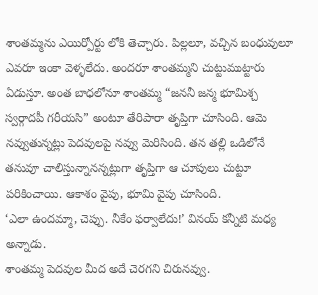శాంతమ్మను ఎయిర్పోర్టు లోకి తెచ్చారు. పిల్లలూ, వచ్చిన బంధువులూ ఎవరూ ఇంకా వెళ్ళలేదు. అందరూ శాంతమ్మని చుట్టుముట్టారు ఏడుస్తూ. అంత బాధలోనూ శాంతమ్మ “జననీ జన్మ భూమిశ్చ స్వర్గాదపీ గరీయసి” అంటూ తేరిపారా తృప్తిగా చూసింది. ఆమె నవ్వుతున్నట్లు పెదవులపై నవ్వు మెరిసింది. తన తల్లి ఒడిలోనే తనువూ చాలిస్తున్నానన్నట్లుగా తృప్తిగా ఆ చూపులు చుట్టూ పరికించాయి. ఆకాశం వైపు, భూమి వైపు చూసింది.
‘ఎలా ఉందమ్మా, చెప్పు. నీకేం ఫర్వాలేదు!’ వినయ్ కన్నీటి మధ్య అన్నాడు.
శాంతమ్మ పెదవుల మీద అదే చెరగని చిరునవ్వు.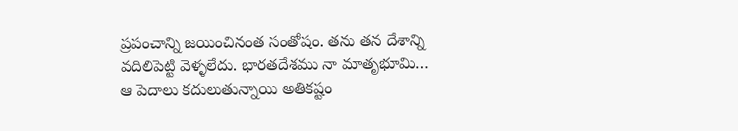ప్రపంచాన్ని జయించినంత సంతోషం. తను తన దేశాన్ని వదిలిపెట్టి వెళ్ళలేదు. భారతదేశము నా మాతృభూమి… ఆ పెదాలు కదులుతున్నాయి అతికష్టం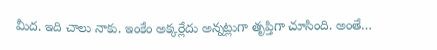మీద. ఇది చాలు నాకు. ఇంకేం అక్కర్లేదు అన్నట్లుగా తృప్తిగా చూసింది. అంతే…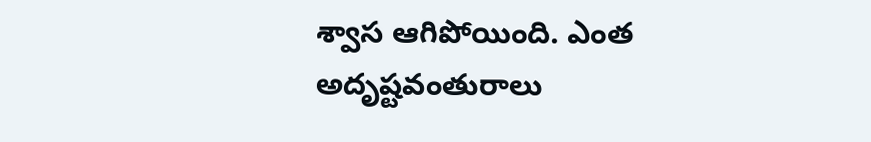శ్వాస ఆగిపోయింది. ఎంత అదృష్టవంతురాలు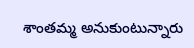శాంతమ్మ అనుకుంటున్నారు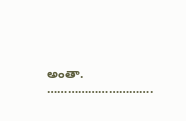అంతా.
………………………….